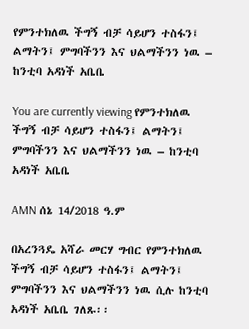የምንተክለዉ ችግኝ ብቻ ሳይሆን ተስፋን፤ ልማትን፤ ምግባችንን እና ህልማችንን ነዉ – ከንቲባ አዳነች አቤቤ

You are currently viewing የምንተክለዉ ችግኝ ብቻ ሳይሆን ተስፋን፤ ልማትን፤ ምግባችንን እና ህልማችንን ነዉ – ከንቲባ አዳነች አቤቤ

AMN ሰኔ 14/2018 ዓ.ም

በአረንጓዴ አሻራ መርሃ ግብር የምንተክለዉ ችግኝ ብቻ ሳይሆን ተስፋን፤ ልማትን፤ ምግባችንን እና ህልማችንን ነዉ ሲሉ ከንቲባ አዳነች አቤቤ ገለጹ፡፡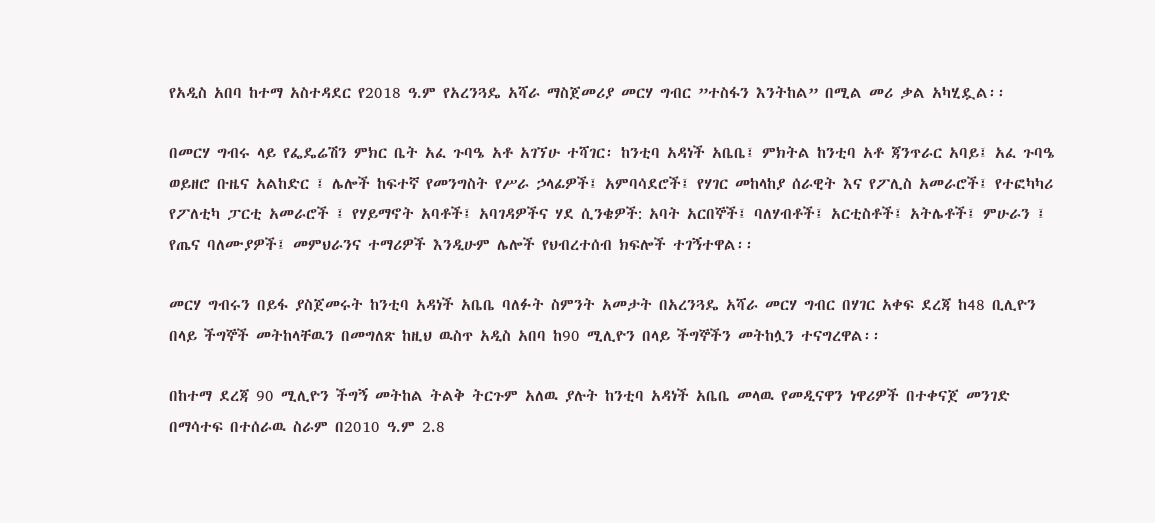የአዲስ አበባ ከተማ አስተዳደር የ2018 ዓ.ም የአረንጓዴ አሻራ ማስጀመሪያ መርሃ ግብር ”ተስፋን እንትከል” በሚል መሪ ቃል አካሂዷል፡፡

በመርሃ ግብሩ ላይ የፌዴሬሽን ምክር ቤት አፈ ጉባዔ አቶ አገኘሁ ተሻገር፡ ከንቲባ አዳነች አቤቤ፤ ምክትል ከንቲባ አቶ ጃንጥራር አባይ፤ አፈ ጉባዔ ወይዘሮ ቡዜና አልከድር ፤ ሌሎች ከፍተኛ የመንግስት የሥራ ኃላፊዎች፤ አምባሳደሮች፤ የሃገር መከላከያ ሰራዊት እና የፖሊስ አመራሮች፤ የተፎካካሪ የፖለቲካ ፓርቲ አመራሮች ፤ የሃይማኖት አባቶች፤ አባገዳዎችና ሃደ ሲንቄዎች: አባት አርበኞች፤ ባለሃብቶች፤ አርቲስቶች፤ አትሌቶች፤ ምሁራን ፤ የጤና ባለሙያዎች፤ መምህራንና ተማሪዎች እንዲሁም ሌሎች የህብረተሰብ ክፍሎች ተገኝተዋል፡፡

መርሃ ግብሩን በይፋ ያስጀመሩት ከንቲባ አዳነች አቤቤ ባለፉት ስምንት አመታት በአረንጓዴ አሻራ መርሃ ግብር በሃገር አቀፍ ደረጃ ከ48 ቢሊዮን በላይ ችግኞች መትከላቸዉን በመግለጽ ከዚህ ዉስጥ አዲስ አበባ ከ90 ሚሊዮን በላይ ችግኞችን መትከሏን ተናግረዋል፡፡

በከተማ ደረጃ 90 ሚሊዮን ችግኝ መትከል ትልቅ ትርጉም አለዉ ያሉት ከንቲባ አዳነች አቤቤ መላዉ የመዲናዋን ነዋሪዎች በተቀናጀ መንገድ በማሳተፍ በተሰራዉ ስራም በ2010 ዓ.ም 2.8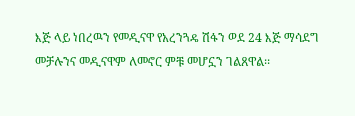እጅ ላይ ነበረዉን የመዲናዋ የአረንጓዴ ሽፋን ወደ 24 እጅ ማሳደግ መቻሉንና መዲናዋም ለመኖር ምቹ መሆኗን ገልጸዋል፡፡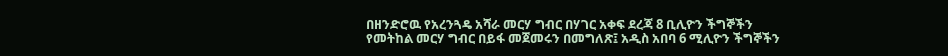በዘንድሮዉ የአረንጓዴ አሻራ መርሃ ግብር በሃገር አቀፍ ደረጃ 8 ቢሊዮን ችግኞችን የመትከል መርሃ ግብር በይፋ መጀመሩን በመግለጽ፤ አዲስ አበባ 6 ሚሊዮን ችግኞችን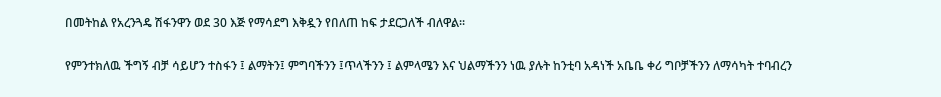በመትከል የአረንጓዴ ሽፋንዋን ወደ 30 እጅ የማሳደግ እቅዷን የበለጠ ከፍ ታደርጋለች ብለዋል፡፡

የምንተክለዉ ችግኝ ብቻ ሳይሆን ተስፋን ፤ ልማትን፤ ምግባችንን ፤ጥላችንን ፤ ልምላሜን እና ህልማችንን ነዉ ያሉት ከንቲባ አዳነች አቤቤ ቀሪ ግቦቻችንን ለማሳካት ተባብረን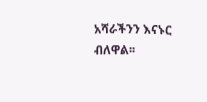አሻራችንን እናኑር ብለዋል፡፡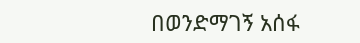በወንድማገኝ አሰፋ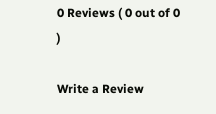0 Reviews ( 0 out of 0 )

Write a Review